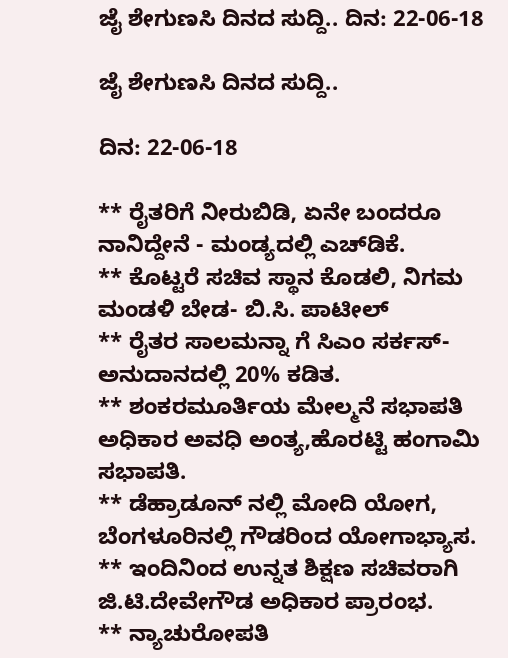ಜೈ ಶೇಗುಣಸಿ ದಿನದ ಸುದ್ದಿ.. ದಿನ: 22-06-18

ಜೈ ಶೇಗುಣಸಿ ದಿನದ ಸುದ್ದಿ..

ದಿನ: 22-06-18

** ರೈತರಿಗೆ ನೀರುಬಿಡಿ, ಏನೇ ಬಂದರೂ ನಾನಿದ್ದೇನೆ - ಮಂಡ್ಯದಲ್ಲಿ ಎಚ್‌ಡಿಕೆ.
** ಕೊಟ್ಟರೆ ಸಚಿವ ಸ್ಥಾನ ಕೊಡಲಿ, ನಿಗಮ ಮಂಡಳಿ ಬೇಡ- ಬಿ.ಸಿ. ಪಾಟೀಲ್‌
** ರೈತರ ಸಾಲಮನ್ನಾ ಗೆ ಸಿಎಂ ಸರ್ಕಸ್- ಅನುದಾನದಲ್ಲಿ 20% ಕಡಿತ.
** ಶಂಕರಮೂರ್ತಿಯ ಮೇಲ್ಮನೆ ಸಭಾಪತಿ ಅಧಿಕಾರ ಅವಧಿ ಅಂತ್ಯ,ಹೊರಟ್ಟಿ ಹಂಗಾಮಿ ಸಭಾಪತಿ.
** ಡೆಹ್ರಾಡೂನ್ ನಲ್ಲಿ ಮೋದಿ ಯೋಗ, ಬೆಂಗಳೂರಿನಲ್ಲಿ ಗೌಡರಿಂದ ಯೋಗಾಭ್ಯಾಸ.
** ಇಂದಿನಿಂದ ಉನ್ನತ ಶಿಕ್ಷಣ ಸಚಿವರಾಗಿ ಜಿ.ಟಿ.ದೇವೇಗೌಡ ಅಧಿಕಾರ ಪ್ರಾರಂಭ.
** ನ್ಯಾಚುರೋಪತಿ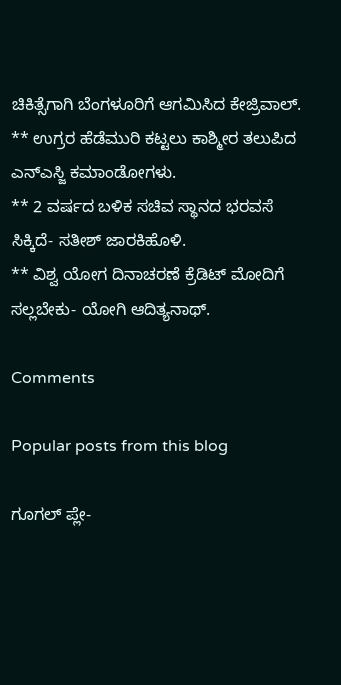ಚಿಕಿತ್ಸೆಗಾಗಿ ಬೆಂಗಳೂರಿಗೆ ಆಗಮಿಸಿದ ಕೇಜ್ರಿವಾಲ್.
** ಉಗ್ರರ ಹೆಡೆಮುರಿ ಕಟ್ಟಲು ಕಾಶ್ಮೀರ ತಲುಪಿದ ಎನ್ಎಸ್ಜಿ ಕಮಾಂಡೋಗಳು.
** 2 ವರ್ಷದ ಬಳಿಕ ಸಚಿವ ಸ್ಥಾನದ ಭರವಸೆ ಸಿಕ್ಕಿದೆ- ಸತೀಶ್ ಜಾರಕಿಹೊಳಿ.
** ವಿಶ್ವ ಯೋಗ ದಿನಾಚರಣೆ ಕ್ರೆಡಿಟ್ ಮೋದಿಗೆ ಸಲ್ಲಬೇಕು- ಯೋಗಿ ಆದಿತ್ಯನಾಥ್.

Comments

Popular posts from this blog

ಗೂಗಲ್ ಪ್ಲೇ-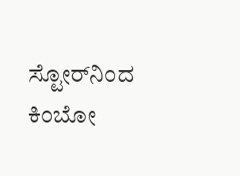ಸ್ಟೋರ್‌ನಿಂದ ಕಿಂಬೋ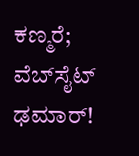ಕಣ್ಮರೆ; ವೆಬ್‌ಸೈಟ್ ಢಮಾರ್!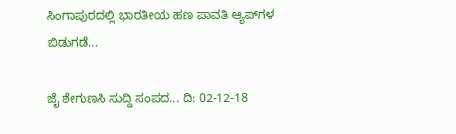ಸಿಂಗಾಪುರದಲ್ಲಿ ಭಾರತೀಯ ಹಣ ಪಾವತಿ ಆ್ಯಪ್‌ಗಳ ಬಿಡುಗಡೆ...

ಜೈ ಶೇಗುಣಸಿ ಸುದ್ದಿ ಸಂಪದ... ದಿ: 02-12-18